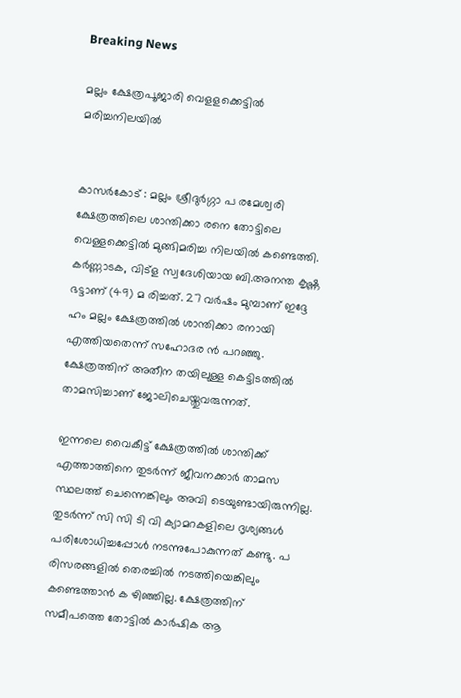Breaking News

മല്ലം ക്ഷേത്രപൂജാരി വെളളക്കെട്ടിൽ മരിച്ചനിലയിൽ


കാസർകോട് : മല്ലം ശ്രീദുർഗ്ഗാ പ രമേശ്വരി ക്ഷേത്രത്തിലെ ശാന്തിക്കാ രനെ തോട്ടിലെ വെള്ളക്കെട്ടിൽ മുങ്ങിമരിച്ച നിലയിൽ കണ്ടെത്തി. കർണ്ണാടക, വിട്ള സ്വദേശിയായ ബി.അനന്ത കൃഷ്ണ ഭട്ടാണ് (49) മ രിച്ചത്. 27 വർഷം മുമ്പാണ് ഇദ്ദേ ഹം മല്ലം ക്ഷേത്രത്തിൽ ശാന്തിക്കാ രനായി എത്തിയതെന്ന് സഹോദര ൻ പറഞ്ഞു. ക്ഷേത്രത്തിന് അതീന തയിലുള്ള കെട്ടിടത്തിൽ താമസിച്ചാണ് ജോലിചെയ്തുവരുന്നത്.

ഇന്നലെ വൈകീട്ട് ക്ഷേത്രത്തിൽ ശാന്തിക്ക് എത്താത്തിനെ തുടർന്ന് ജീവനക്കാർ താമസ സ്ഥലത്ത് ചെന്നെങ്കിലും അവി ടെയുണ്ടായിരുന്നില്ല. തുടർന്ന് സി സി ടി വി ക്യാമറകളിലെ ദൃശ്യങ്ങൾ പരിശോധിച്ചപ്പോൾ നടന്നുപോകുന്നത് കണ്ടു. പ രിസരങ്ങളിൽ തെരച്ചിൽ നടത്തിയെങ്കിലും കണ്ടെത്താൻ ക ഴിഞ്ഞില്ല. ക്ഷേത്രത്തിന് സമീപത്തെ തോട്ടിൽ കാർഷിക ആ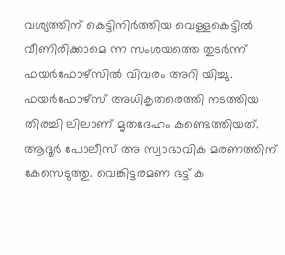വശ്യത്തിന് കെട്ടിനിർത്തിയ വെള്ളകെട്ടിൽ വീണിരിക്കാമെ ന്ന സംശയത്തെ തുടർന്ന് ഫയർഫോഴ്സിൽ വിവരം അറി യിച്ചു. ഫയർഫോഴ്സ് അധികൃതരെത്തി നടത്തിയ തിരച്ചി ലിലാണ് മൃതദേഹം കണ്ടെത്തിയത്. ആദൂർ പോലീസ് അ സ്വാഭാവിക മരണത്തിന് കേസെടുത്തു. വെങ്കിട്ടരമണ ഭട്ട് ക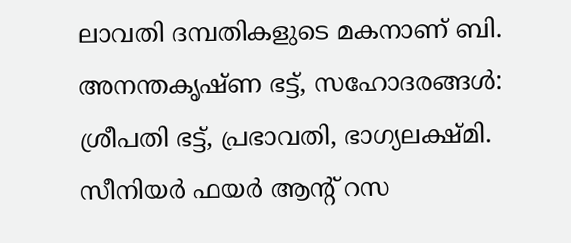ലാവതി ദമ്പതികളുടെ മകനാണ് ബി. അനന്തകൃഷ്ണ ഭട്ട്, സഹോദരങ്ങൾ: ശ്രീപതി ഭട്ട്, പ്രഭാവതി, ഭാഗ്യലക്ഷ്മി. സീനിയർ ഫയർ ആന്റ് റസ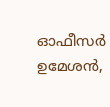ഓഫീസർ ഉമേശൻ,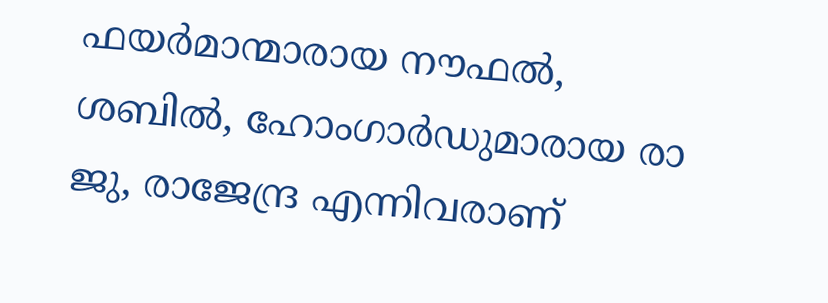ഫയർമാന്മാരായ നൗഫൽ, ശബിൽ, ഹോംഗാർഡുമാരായ രാ ജു, രാജേന്ദ്ര എന്നിവരാണ്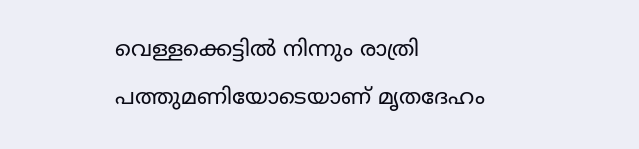വെള്ളക്കെട്ടിൽ നിന്നും രാത്രി പത്തുമണിയോടെയാണ് മൃതദേഹം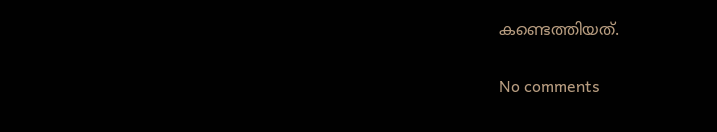കണ്ടെത്തിയത്.

No comments